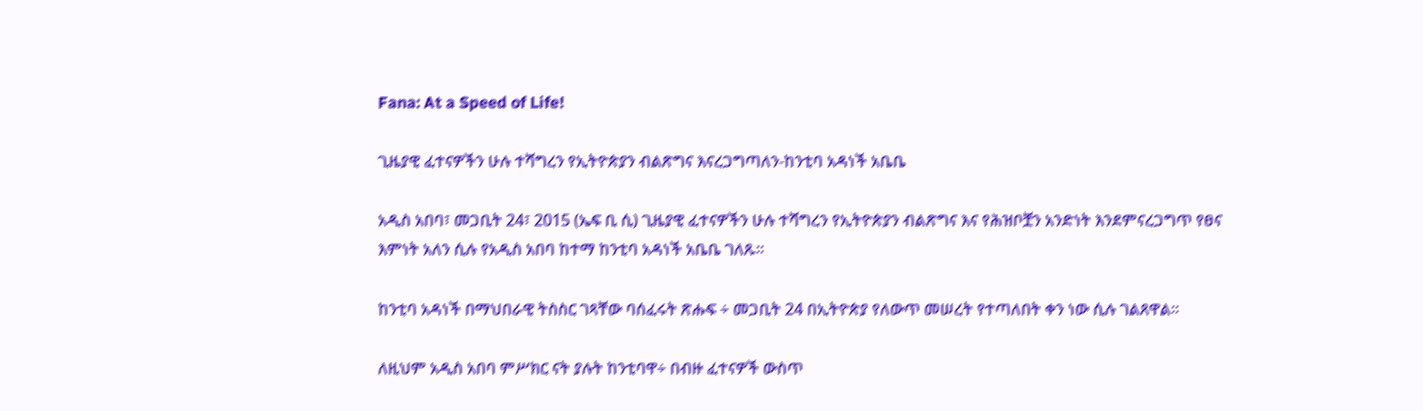Fana: At a Speed of Life!

ጊዜያዊ ፈተናዎችን ሁሉ ተሻግረን የኢትዮጵያን ብልጽግና እናረጋግጣለን-ከንቲባ አዳነች አቤቤ

አዲስ አበባ፣ መጋቢት 24፣ 2015 (ኤፍ ቢ ሲ) ጊዜያዊ ፈተናዎችን ሁሉ ተሻግረን የኢትዮጵያን ብልጽግና እና የሕዝቦቿን አንድነት እንደምናረጋግጥ የፀና እምነት አለን ሲሉ የአዲስ አበባ ከተማ ከንቲባ አዳነች አቤቤ ገለጹ።

ከንቲባ አዳነች በማህበራዊ ትስስር ገጻቸው ባሰፈሩት ጽሑፍ ÷ መጋቢት 24 በኢትዮጵያ የለውጥ መሠረት የተጣለበት ቀን ነው ሲሉ ገልጸዋል፡፡

ለዚህም አዲስ አበባ ምሥክር ናት ያሉት ከንቲባዋ÷ በብዙ ፈተናዎች ውስጥ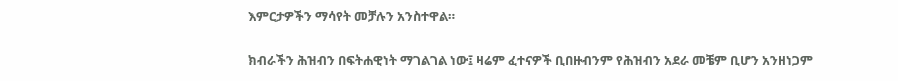እምርታዎችን ማሳየት መቻሉን አንስተዋል።

ክብራችን ሕዝብን በፍትሐዊነት ማገልገል ነው፤ ዛሬም ፈተናዎች ቢበዙብንም የሕዝብን አደራ መቼም ቢሆን አንዘነጋም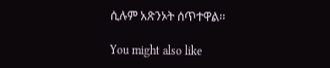ሲሉም አጽንኦት ሰጥተዋል፡፡

You might also like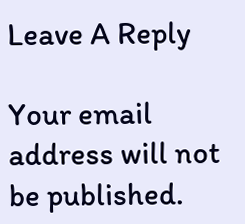Leave A Reply

Your email address will not be published.